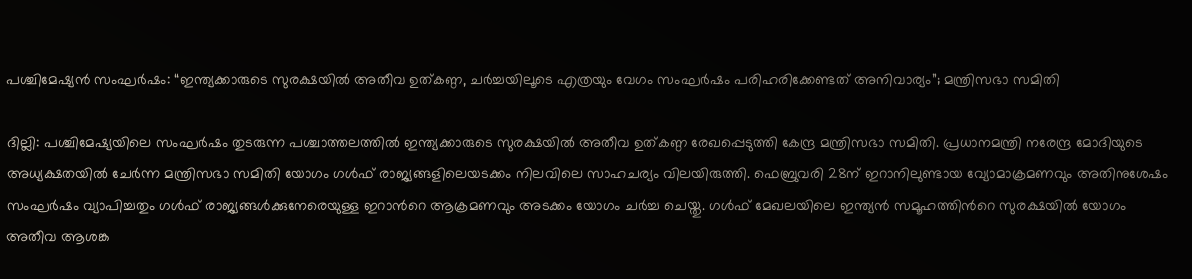പശ്ചിമേഷ്യൻ സംഘര്‍ഷം: “ഇന്ത്യക്കാരുടെ സുരക്ഷയിൽ അതീവ ഉത്കണ്ഠ, ചര്‍ച്ചയിലൂടെ എത്രയും വേഗം സംഘര്‍ഷം പരിഹരിക്കേണ്ടത് അനിവാര്യം”; മന്ത്രിസഭാ സമിതി

ദില്ലി: പശ്ചിമേഷ്യയിലെ സംഘര്‍ഷം തുടരുന്ന പശ്ചാത്തലത്തിൽ ഇന്ത്യക്കാരുടെ സുരക്ഷയിൽ അതീവ ഉത്കണ്ഠ രേഖപ്പെടുത്തി കേന്ദ്ര മന്ത്രിസഭാ സമിതി. പ്രധാനമന്ത്രി നരേന്ദ്ര മോദിയുടെ അധ്യക്ഷതയിൽ ചേര്‍ന്ന മന്ത്രിസഭാ സമിതി യോഗം ഗള്‍ഫ് രാജ്യങ്ങളിലെയടക്കം നിലവിലെ സാഹചര്യം വിലയിരുത്തി. ഫെബ്രുവരി 28ന് ഇറാനിലുണ്ടായ വ്യോമാക്രമണവും അതിനുശേഷം സംഘര്‍ഷം വ്യാപിച്ചതും ഗള്‍ഫ് രാജ്യങ്ങള്‍ക്കുനേരെയുള്ള ഇറാന്‍റെ ആക്രമണവും അടക്കം യോഗം ചര്‍ച്ച ചെയ്തു. ഗള്‍ഫ് മേഖലയിലെ ഇന്ത്യൻ സമൂഹത്തിന്‍റെ സുരക്ഷയിൽ യോഗം അതീവ ആശങ്ക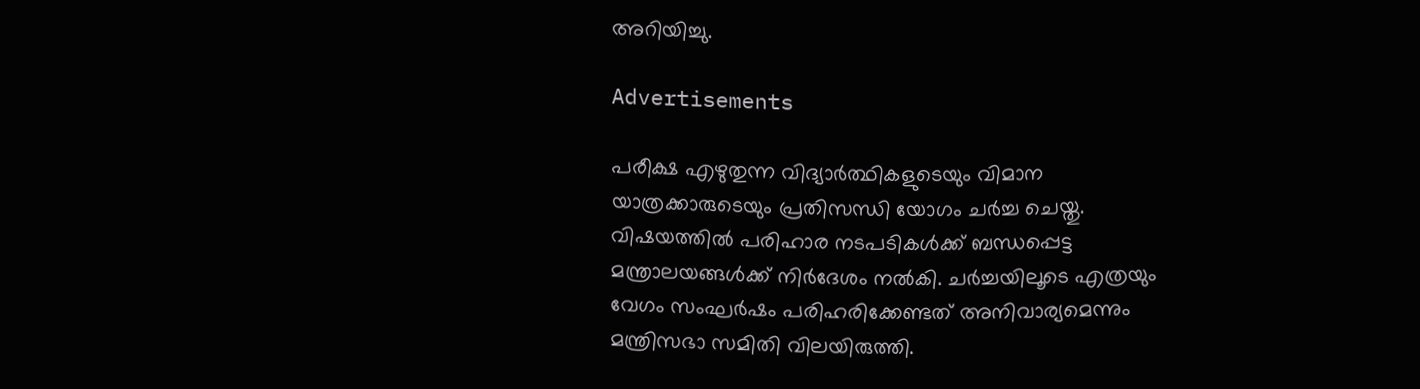അറിയിച്ചു.

Advertisements

പരീക്ഷ എഴുതുന്ന വിദ്യാര്‍ത്ഥികളുടെയും വിമാന യാത്രക്കാരുടെയും പ്രതിസന്ധി യോഗം ചര്‍ച്ച ചെയ്തു. വിഷയത്തിൽ പരിഹാര നടപടികള്‍ക്ക് ബന്ധപ്പെട്ട മന്ത്രാലയങ്ങള്‍ക്ക് നിര്‍ദേശം നൽകി. ചർച്ചയിലൂടെ എത്രയും വേഗം സംഘർഷം പരിഹരിക്കേണ്ടത് അനിവാര്യമെന്നും മന്ത്രിസഭാ സമിതി വിലയിരുത്തി.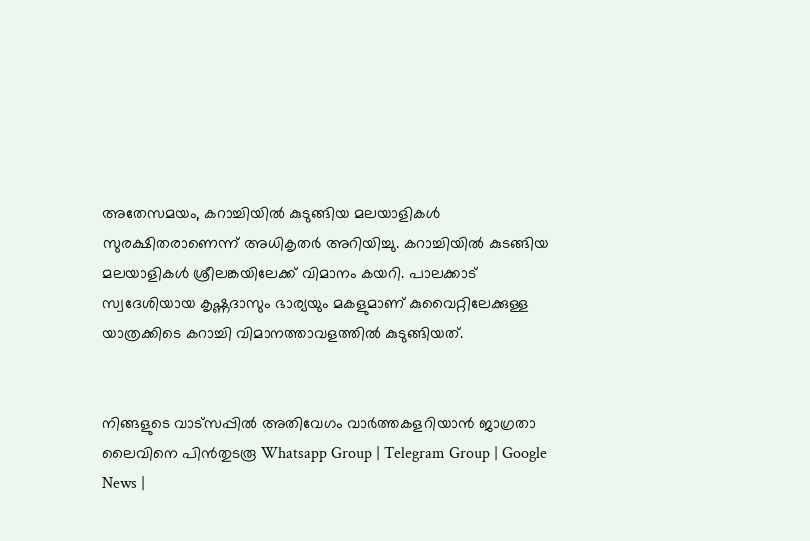അതേസമയം, കറാച്ചിയിൽ കുടുങ്ങിയ മലയാളികള്‍ സുരക്ഷിതരാണെന്ന് അധികൃതര്‍ അറിയിച്ചു. കറാച്ചിയിൽ കുടങ്ങിയ മലയാളികള്‍ ശ്രീലങ്കയിലേക്ക് വിമാനം കയറി. പാലക്കാട് സ്വദേശിയായ കൃഷ്ണദാസും ഭാര്യയും മകളുമാണ് കുവൈറ്റിലേക്കുള്ള യാത്രക്കിടെ കറാച്ചി വിമാനത്താവളത്തിൽ കുടുങ്ങിയത്.


നിങ്ങളുടെ വാട്സപ്പിൽ അതിവേഗം വാർത്തകളറിയാൻ ജാഗ്രതാ ലൈവിനെ പിൻതുടരൂ Whatsapp Group | Telegram Group | Google News |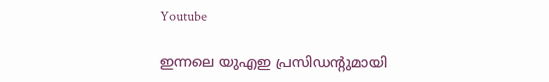Youtube

ഇന്നലെ യുഎഇ പ്രസിഡന്‍റുമായി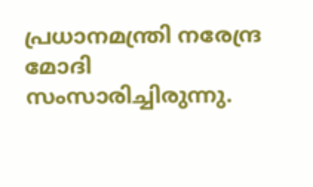പ്രധാനമന്ത്രി നരേന്ദ്ര മോദി സംസാരിച്ചിരുന്നു.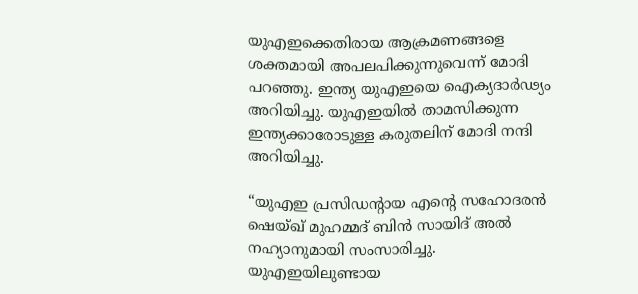യുഎഇക്കെതിരായ ആക്രമണങ്ങളെ ശക്തമായി അപലപിക്കുന്നുവെന്ന് മോദി പറഞ്ഞു. ഇന്ത്യ യുഎഇയെ ഐക്യദാർഢ്യം അറിയിച്ചു. യുഎഇയിൽ താമസിക്കുന്ന ഇന്ത്യക്കാരോടുള്ള കരുതലിന് മോദി നന്ദി അറിയിച്ചു.

“യുഎഇ പ്രസിഡന്‍റായ എന്‍റെ സഹോദരൻ ഷെയ്ഖ് മുഹമ്മദ് ബിൻ സായിദ് അൽ നഹ്യാനുമായി സംസാരിച്ചു. യുഎഇയിലുണ്ടായ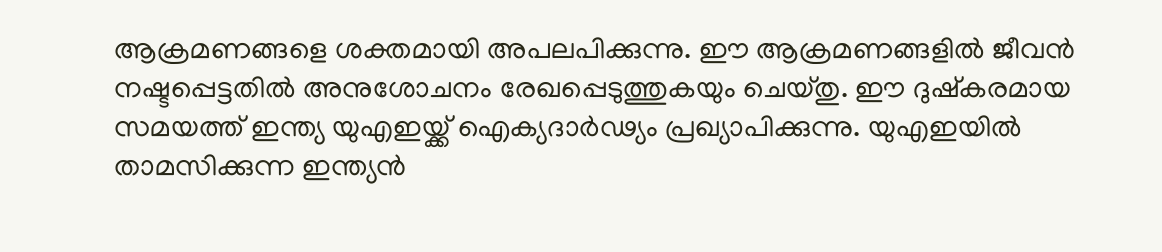ആക്രമണങ്ങളെ ശക്തമായി അപലപിക്കുന്നു. ഈ ആക്രമണങ്ങളിൽ ജീവൻ നഷ്ടപ്പെട്ടതിൽ അനുശോചനം രേഖപ്പെടുത്തുകയും ചെയ്തു. ഈ ദുഷ്‌കരമായ സമയത്ത് ഇന്ത്യ യുഎഇയ്ക്ക് ഐക്യദാർഢ്യം പ്രഖ്യാപിക്കുന്നു. യുഎഇയിൽ താമസിക്കുന്ന ഇന്ത്യൻ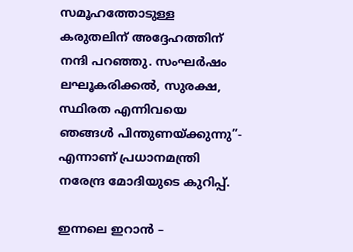സമൂഹത്തോടുള്ള കരുതലിന് അദ്ദേഹത്തിന് നന്ദി പറഞ്ഞു. സംഘർഷം ലഘൂകരിക്കൽ, സുരക്ഷ, സ്ഥിരത എന്നിവയെ ഞങ്ങൾ പിന്തുണയ്ക്കുന്നു”- എന്നാണ് പ്രധാനമന്ത്രി നരേന്ദ്ര മോദിയുടെ കുറിപ്പ്.

ഇന്നലെ ഇറാൻ –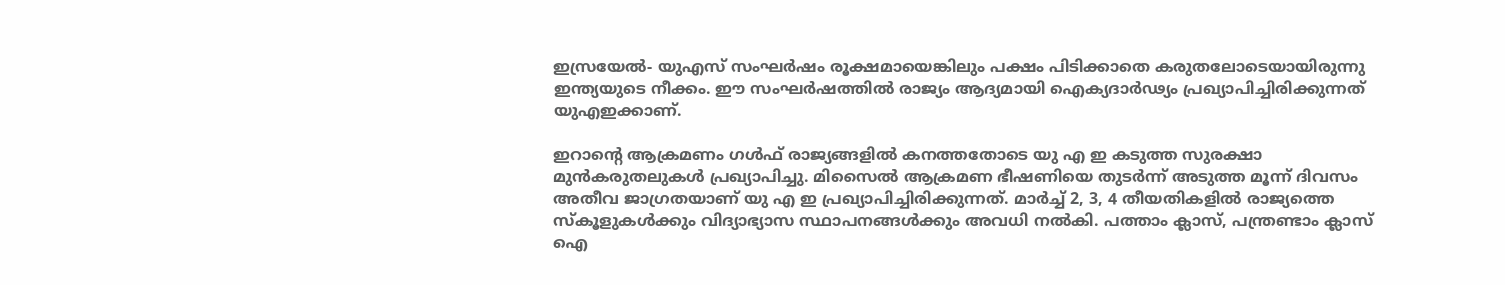ഇസ്രയേൽ- യുഎസ് സംഘർഷം രൂക്ഷമായെങ്കിലും പക്ഷം പിടിക്കാതെ കരുതലോടെയായിരുന്നു ഇന്ത്യയുടെ നീക്കം. ഈ സംഘർഷത്തിൽ രാജ്യം ആദ്യമായി ഐക്യദാർഢ്യം പ്രഖ്യാപിച്ചിരിക്കുന്നത് യുഎഇക്കാണ്.

ഇറാന്‍റെ ആക്രമണം ഗൾഫ് രാജ്യങ്ങളിൽ കനത്തതോടെ യു എ ഇ കടുത്ത സുരക്ഷാ മുൻകരുതലുകൾ പ്രഖ്യാപിച്ചു. മിസൈൽ ആക്രമണ ഭീഷണിയെ തുടർന്ന് അടുത്ത മൂന്ന് ദിവസം അതീവ ജാഗ്രതയാണ് യു എ ഇ പ്രഖ്യാപിച്ചിരിക്കുന്നത്. മാർച്ച് 2, 3, 4 തീയതികളിൽ രാജ്യത്തെ സ്കൂളുകൾക്കും വിദ്യാഭ്യാസ സ്ഥാപനങ്ങൾക്കും അവധി നൽകി. പത്താം ക്ലാസ്, പന്ത്രണ്ടാം ക്ലാസ് ഐ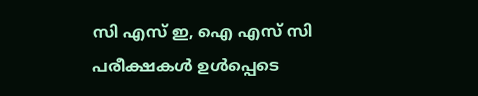സി എസ് ഇ, ഐ എസ് സി പരീക്ഷകൾ ഉൾപ്പെടെ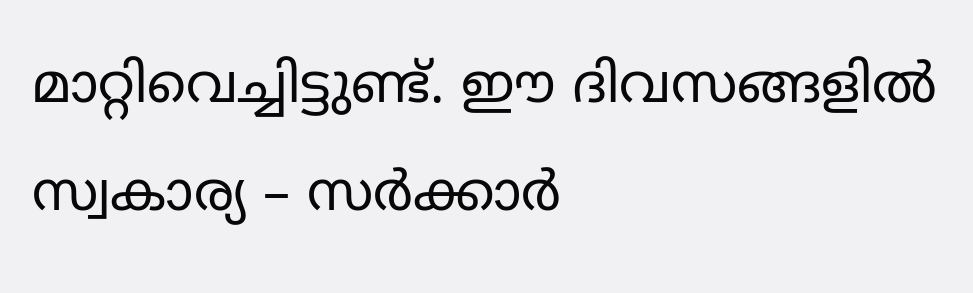മാറ്റിവെച്ചിട്ടുണ്ട്. ഈ ദിവസങ്ങളിൽ സ്വകാര്യ – സർക്കാർ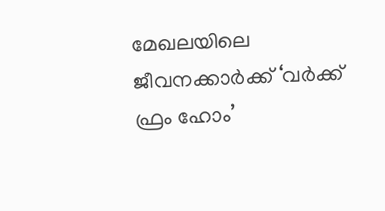മേഖലയിലെ ജീവനക്കാർക്ക് ‘വർക്ക് ഫ്രം ഹോം’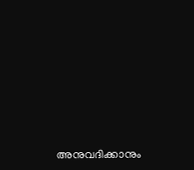അനുവദിക്കാനും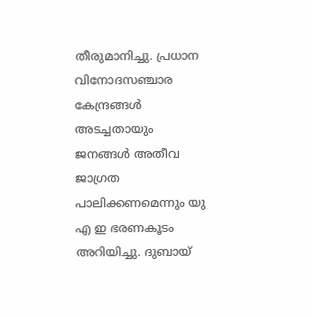തീരുമാനിച്ചു. പ്രധാന വിനോദസഞ്ചാര കേന്ദ്രങ്ങൾ അടച്ചതായും ജനങ്ങൾ അതീവ ജാഗ്രത പാലിക്കണമെന്നും യു എ ഇ ഭരണകൂടം അറിയിച്ചു. ദുബായ്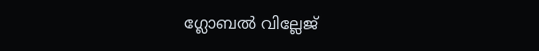ഗ്ലോബൽ വില്ലേജ്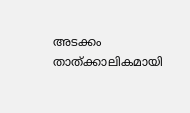അടക്കം താത്ക്കാലികമായി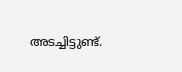അടച്ചിട്ടുണ്ട്.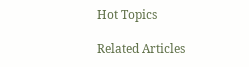Hot Topics

Related Articles